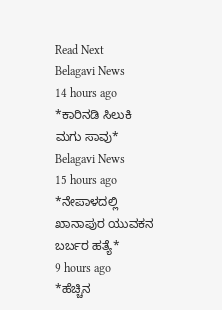Read Next
Belagavi News
14 hours ago
*ಕಾರಿನಡಿ ಸಿಲುಕಿ ಮಗು ಸಾವು*
Belagavi News
15 hours ago
*ನೇಪಾಳದಲ್ಲಿ ಖಾನಾಪುರ ಯುವಕನ ಬರ್ಬರ ಹತ್ಯೆ*
9 hours ago
*ಹೆಚ್ಚಿನ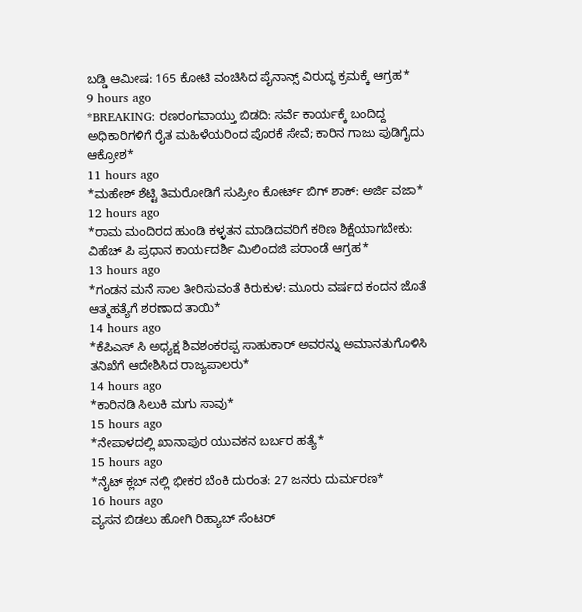ಬಡ್ಡಿ ಆಮೀಷ: 165 ಕೋಟಿ ವಂಚಿಸಿದ ಪೈನಾನ್ಸ್ ವಿರುದ್ಧ ಕ್ರಮಕ್ಕೆ ಆಗ್ರಹ*
9 hours ago
*BREAKING: ರಣರಂಗವಾಯ್ತು ಬಿಡದಿ: ಸರ್ವೆ ಕಾರ್ಯಕ್ಕೆ ಬಂದಿದ್ದ ಅಧಿಕಾರಿಗಳಿಗೆ ರೈತ ಮಹಿಳೆಯರಿಂದ ಪೊರಕೆ ಸೇವೆ; ಕಾರಿನ ಗಾಜು ಪುಡಿಗೈದು ಆಕ್ರೋಶ*
11 hours ago
*ಮಹೇಶ್ ಶೆಟ್ಟಿ ತಿಮರೋಡಿಗೆ ಸುಪ್ರೀಂ ಕೋರ್ಟ್ ಬಿಗ್ ಶಾಕ್: ಅರ್ಜಿ ವಜಾ*
12 hours ago
*ರಾಮ ಮಂದಿರದ ಹುಂಡಿ ಕಳ್ಳತನ ಮಾಡಿದವರಿಗೆ ಕಠಿಣ ಶಿಕ್ಷೆಯಾಗಬೇಕು: ವಿಹೆಚ್ ಪಿ ಪ್ರಧಾನ ಕಾರ್ಯದರ್ಶಿ ಮಿಲಿಂದಜಿ ಪರಾಂಡೆ ಆಗ್ರಹ*
13 hours ago
*ಗಂಡನ ಮನೆ ಸಾಲ ತೀರಿಸುವಂತೆ ಕಿರುಕುಳ: ಮೂರು ವರ್ಷದ ಕಂದನ ಜೊತೆ ಆತ್ಮಹತ್ಯೆಗೆ ಶರಣಾದ ತಾಯಿ*
14 hours ago
*ಕೆಪಿಎಸ್ ಸಿ ಅಧ್ಯಕ್ಷ ಶಿವಶಂಕರಪ್ಪ ಸಾಹುಕಾರ್ ಅವರನ್ನು ಅಮಾನತುಗೊಳಿಸಿ ತನಿಖೆಗೆ ಆದೇಶಿಸಿದ ರಾಜ್ಯಪಾಲರು*
14 hours ago
*ಕಾರಿನಡಿ ಸಿಲುಕಿ ಮಗು ಸಾವು*
15 hours ago
*ನೇಪಾಳದಲ್ಲಿ ಖಾನಾಪುರ ಯುವಕನ ಬರ್ಬರ ಹತ್ಯೆ*
15 hours ago
*ನೈಟ್ ಕ್ಲಬ್ ನಲ್ಲಿ ಭೀಕರ ಬೆಂಕಿ ದುರಂತ: 27 ಜನರು ದುರ್ಮರಣ*
16 hours ago
ವ್ಯಸನ ಬಿಡಲು ಹೋಗಿ ರಿಹ್ಯಾಬ್ ಸೆಂಟರ್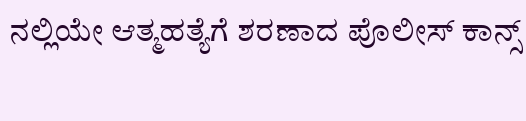ನಲ್ಲಿಯೇ ಆತ್ಮಹತ್ಯೆಗೆ ಶರಣಾದ ಪೊಲೀಸ್ ಕಾನ್ಸ್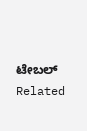ಟೇಬಲ್
Related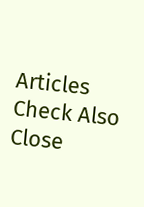Articles
Check Also
Close